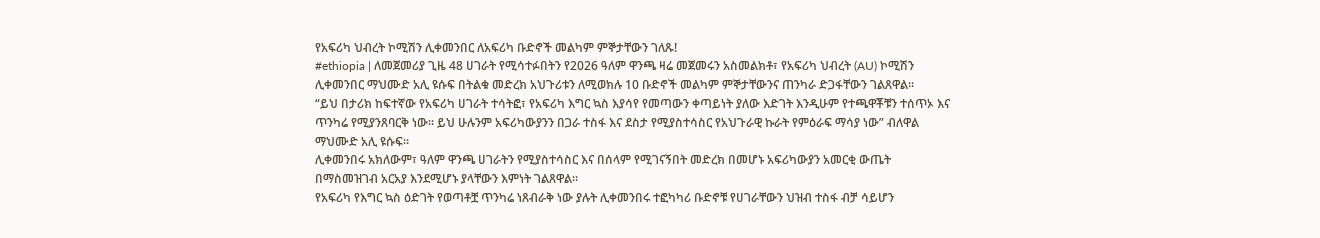የአፍሪካ ህብረት ኮሚሽን ሊቀመንበር ለአፍሪካ ቡድኖች መልካም ምኞታቸውን ገለጹ!
#ethiopia | ለመጀመሪያ ጊዜ 48 ሀገራት የሚሳተፉበትን የ2026 ዓለም ዋንጫ ዛሬ መጀመሩን አስመልክቶ፣ የአፍሪካ ህብረት (AU) ኮሚሽን ሊቀመንበር ማህሙድ አሊ ዩሱፍ በትልቁ መድረክ አህጉሪቱን ለሚወክሉ 10 ቡድኖች መልካም ምኞታቸውንና ጠንካራ ድጋፋቸውን ገልጸዋል።
“ይህ በታሪክ ከፍተኛው የአፍሪካ ሀገራት ተሳትፎ፣ የአፍሪካ እግር ኳስ እያሳየ የመጣውን ቀጣይነት ያለው እድገት እንዲሁም የተጫዋቾቹን ተሰጥኦ እና ጥንካሬ የሚያንጸባርቅ ነው። ይህ ሁሉንም አፍሪካውያንን በጋራ ተስፋ እና ደስታ የሚያስተሳስር የአህጉራዊ ኩራት የምዕራፍ ማሳያ ነው” ብለዋል ማህሙድ አሊ ዩሱፍ።
ሊቀመንበሩ አክለውም፣ ዓለም ዋንጫ ሀገራትን የሚያስተሳስር እና በሰላም የሚገናኝበት መድረክ በመሆኑ አፍሪካውያን አመርቂ ውጤት በማስመዝገብ አርአያ እንደሚሆኑ ያላቸውን እምነት ገልጸዋል።
የአፍሪካ የእግር ኳስ ዕድገት የወጣቶቿ ጥንካሬ ነጸብራቅ ነው ያሉት ሊቀመንበሩ ተፎካካሪ ቡድኖቹ የሀገራቸውን ህዝብ ተስፋ ብቻ ሳይሆን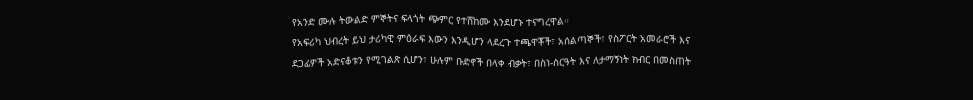የአንድ ሙሉ ትውልድ ምኞትና ፍላጎት ጭምር የተሸከሙ እንደሆኑ ተናግረዋል።
የአፍሪካ ህብረት ይህ ታሪካዊ ምዕራፍ እውን እንዲሆን ላደረጉ ተጫዋቾች፣ አሰልጣኞች፣ የስፖርት አመራሮች እና ደጋፊዎች አድናቆቱን የሚገልጽ ሲሆን፣ ሁሉም ቡድኖች በላቀ ብቃት፣ በስነ-ስርዓት እና ለታማኝነት ክብር በመስጠት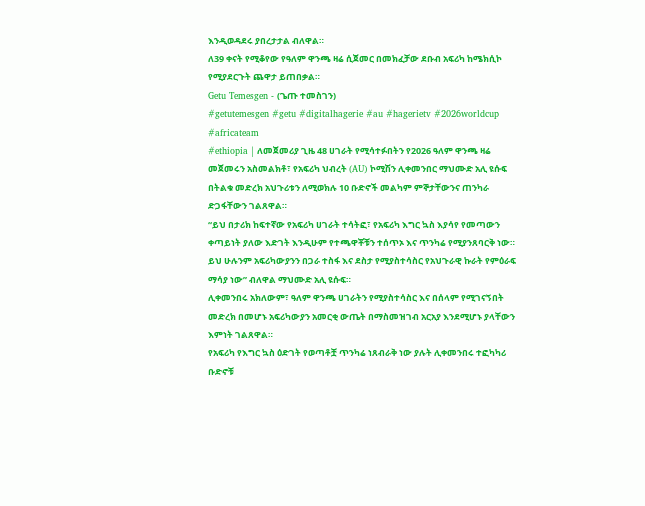እንዲወዳደሩ ያበረታታል ብለዋል።
ለ39 ቀናት የሚቆየው የዓለም ዋንጫ ዛሬ ሲጀመር በመክፈቻው ደቡብ አፍሪካ ከሜክሲኮ የሚያደርጉት ጨዋታ ይጠበቃል።
Getu Temesgen - (ጌጡ ተመስገን)
#getutemesgen #getu #digitalhagerie #au #hagerietv #2026worldcup #africateam
#ethiopia | ለመጀመሪያ ጊዜ 48 ሀገራት የሚሳተፉበትን የ2026 ዓለም ዋንጫ ዛሬ መጀመሩን አስመልክቶ፣ የአፍሪካ ህብረት (AU) ኮሚሽን ሊቀመንበር ማህሙድ አሊ ዩሱፍ በትልቁ መድረክ አህጉሪቱን ለሚወክሉ 10 ቡድኖች መልካም ምኞታቸውንና ጠንካራ ድጋፋቸውን ገልጸዋል።
“ይህ በታሪክ ከፍተኛው የአፍሪካ ሀገራት ተሳትፎ፣ የአፍሪካ እግር ኳስ እያሳየ የመጣውን ቀጣይነት ያለው እድገት እንዲሁም የተጫዋቾቹን ተሰጥኦ እና ጥንካሬ የሚያንጸባርቅ ነው። ይህ ሁሉንም አፍሪካውያንን በጋራ ተስፋ እና ደስታ የሚያስተሳስር የአህጉራዊ ኩራት የምዕራፍ ማሳያ ነው” ብለዋል ማህሙድ አሊ ዩሱፍ።
ሊቀመንበሩ አክለውም፣ ዓለም ዋንጫ ሀገራትን የሚያስተሳስር እና በሰላም የሚገናኝበት መድረክ በመሆኑ አፍሪካውያን አመርቂ ውጤት በማስመዝገብ አርአያ እንደሚሆኑ ያላቸውን እምነት ገልጸዋል።
የአፍሪካ የእግር ኳስ ዕድገት የወጣቶቿ ጥንካሬ ነጸብራቅ ነው ያሉት ሊቀመንበሩ ተፎካካሪ ቡድኖቹ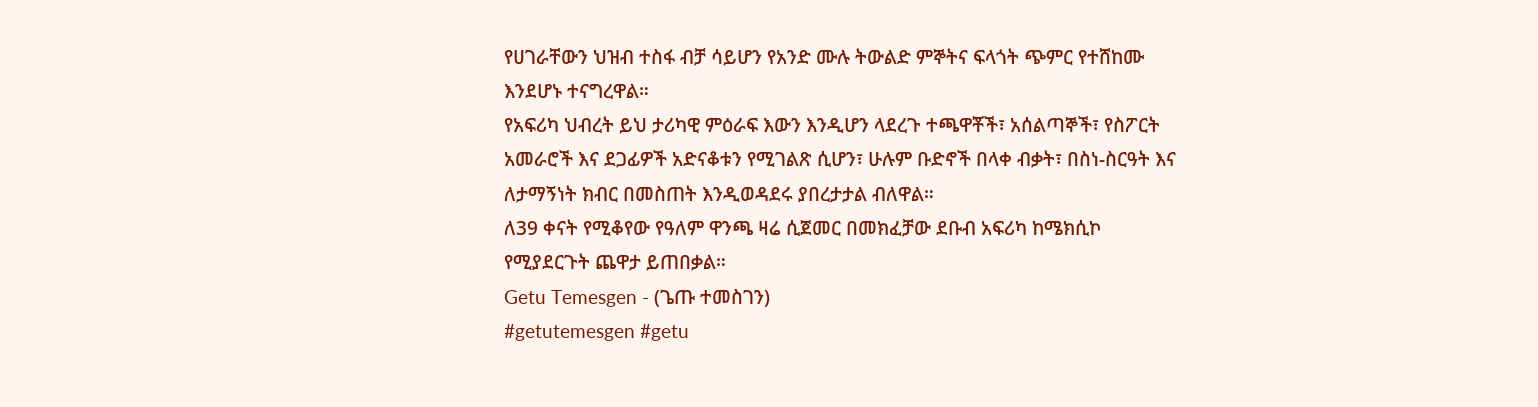የሀገራቸውን ህዝብ ተስፋ ብቻ ሳይሆን የአንድ ሙሉ ትውልድ ምኞትና ፍላጎት ጭምር የተሸከሙ እንደሆኑ ተናግረዋል።
የአፍሪካ ህብረት ይህ ታሪካዊ ምዕራፍ እውን እንዲሆን ላደረጉ ተጫዋቾች፣ አሰልጣኞች፣ የስፖርት አመራሮች እና ደጋፊዎች አድናቆቱን የሚገልጽ ሲሆን፣ ሁሉም ቡድኖች በላቀ ብቃት፣ በስነ-ስርዓት እና ለታማኝነት ክብር በመስጠት እንዲወዳደሩ ያበረታታል ብለዋል።
ለ39 ቀናት የሚቆየው የዓለም ዋንጫ ዛሬ ሲጀመር በመክፈቻው ደቡብ አፍሪካ ከሜክሲኮ የሚያደርጉት ጨዋታ ይጠበቃል።
Getu Temesgen - (ጌጡ ተመስገን)
#getutemesgen #getu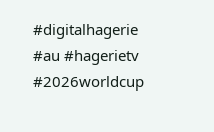#digitalhagerie #au #hagerietv #2026worldcup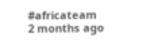#africateam
2 months ago